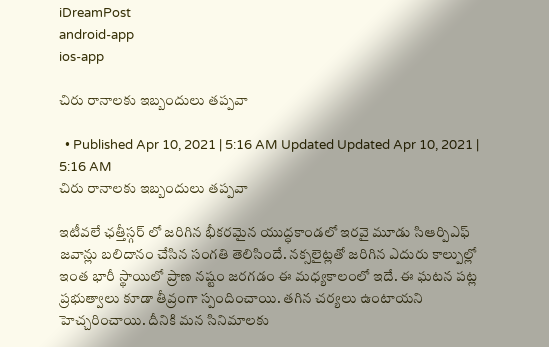iDreamPost
android-app
ios-app

చిరు రానాలకు ఇబ్బందులు తప్పవా

  • Published Apr 10, 2021 | 5:16 AM Updated Updated Apr 10, 2021 | 5:16 AM
చిరు రానాలకు ఇబ్బందులు తప్పవా

ఇటీవలే ఛత్తీస్గర్ లో జరిగిన భీకరమైన యుద్ధకాండలో ఇరవై మూడు సిఆర్పిఎఫ్ జవాన్లు బలిదానం చేసిన సంగతి తెలిసిందే. నక్సలైట్లతో జరిగిన ఎదురు కాల్పుల్లో ఇంత భారీ స్థాయిలో ప్రాణ నష్టం జరగడం ఈ మధ్యకాలంలో ఇదే. ఈ ఘటన పట్ల ప్రభుత్వాలు కూడా తీవ్రంగా స్పందించాయి. తగిన చర్యలు ఉంటాయని హెచ్చరించాయి. దీనికి మన సినిమాలకు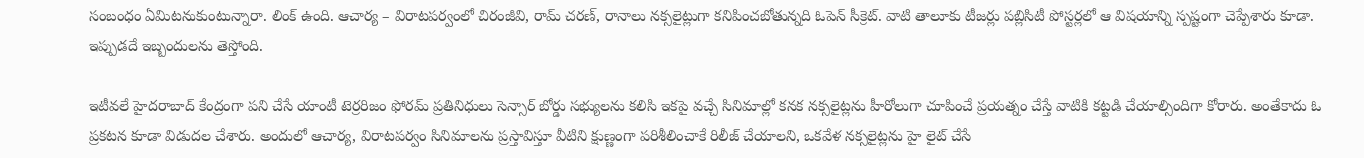సంబంధం ఏమిటనుకుంటున్నారా. లింక్ ఉంది. ఆచార్య – విరాటపర్వంలో చిరంజీవి, రామ్ చరణ్, రానాలు నక్సలైట్లుగా కనిపించబోతున్నది ఓపెన్ సీక్రెట్. వాటి తాలూకు టీజర్లు పబ్లిసిటీ పోస్టర్లలో ఆ విషయాన్ని స్పష్టంగా చెప్పేశారు కూడా. ఇప్పుడదే ఇబ్బందులను తెస్తోంది.

ఇటీవలే హైదరాబాద్ కేంద్రంగా పని చేసే యాంటీ టెర్రరిజం ఫోరమ్ ప్రతినిధులు సెన్సార్ బోర్డు సభ్యులను కలిసి ఇకపై వచ్చే సినిమాల్లో కనక నక్సలైట్లను హీరోలుగా చూపించే ప్రయత్నం చేస్తే వాటికి కట్టడి చేయాల్సిందిగా కోరారు. అంతేకాదు ఓ ప్రకటన కూడా విడుదల చేశారు. అందులో ఆచార్య, విరాటపర్వం సినిమాలను ప్రస్తావిస్తూ వీటిని క్షుణ్ణంగా పరిశీలించాకే రిలీజ్ చేయాలని, ఒకవేళ నక్సలైట్లను హై లైట్ చేసే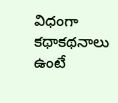విధంగా కథాకథనాలు ఉంటే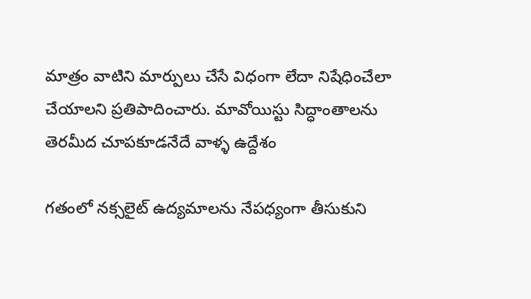మాత్రం వాటిని మార్పులు చేసే విధంగా లేదా నిషేధించేలా చేయాలని ప్రతిపాదించారు. మావోయిస్టు సిద్ధాంతాలను తెరమీద చూపకూడనేదే వాళ్ళ ఉద్దేశం

గతంలో నక్సలైట్ ఉద్యమాలను నేపధ్యంగా తీసుకుని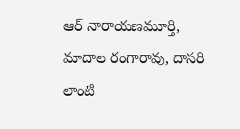ఆర్ నారాయణమూర్తి, మాదాల రంగారావు, దాసరి లాంటి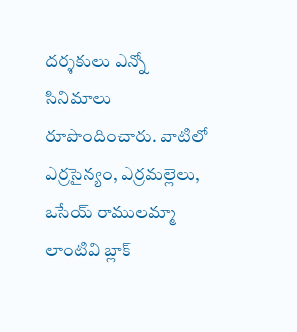దర్శకులు ఎన్నో సినిమాలు రూపొందించారు. వాటిలో ఎర్రసైన్యం, ఎర్రమల్లెలు, ఒసేయ్ రాములమ్మా లాంటివి బ్లాక్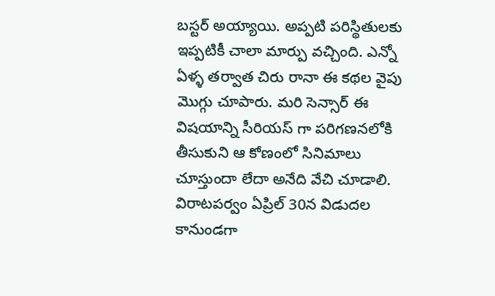బస్టర్ అయ్యాయి. అప్పటి పరిస్థితులకు ఇప్పటికీ చాలా మార్పు వచ్చింది. ఎన్నో ఏళ్ళ తర్వాత చిరు రానా ఈ కథల వైపు మొగ్గు చూపారు. మరి సెన్సార్ ఈ విషయాన్ని సీరియస్ గా పరిగణనలోకి తీసుకుని ఆ కోణంలో సినిమాలు చూస్తుందా లేదా అనేది వేచి చూడాలి. విరాటపర్వం ఏప్రిల్ 30న విడుదల కానుండగా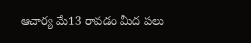ఆచార్య మే13 రావడం మీద పలు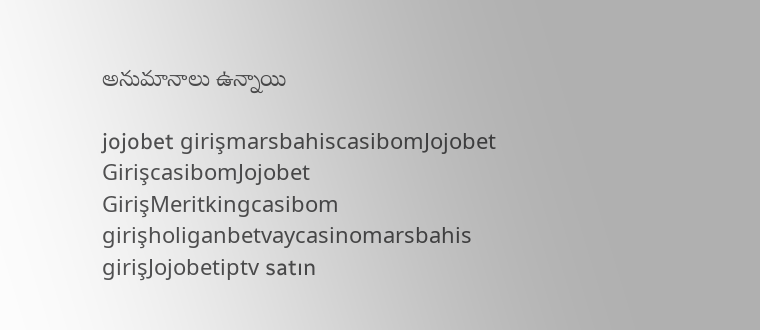అనుమానాలు ఉన్నాయి

jojobet girişmarsbahiscasibomJojobet GirişcasibomJojobet GirişMeritkingcasibom girişholiganbetvaycasinomarsbahis girişJojobetiptv satın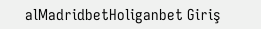alMadridbetHoliganbet Giriş